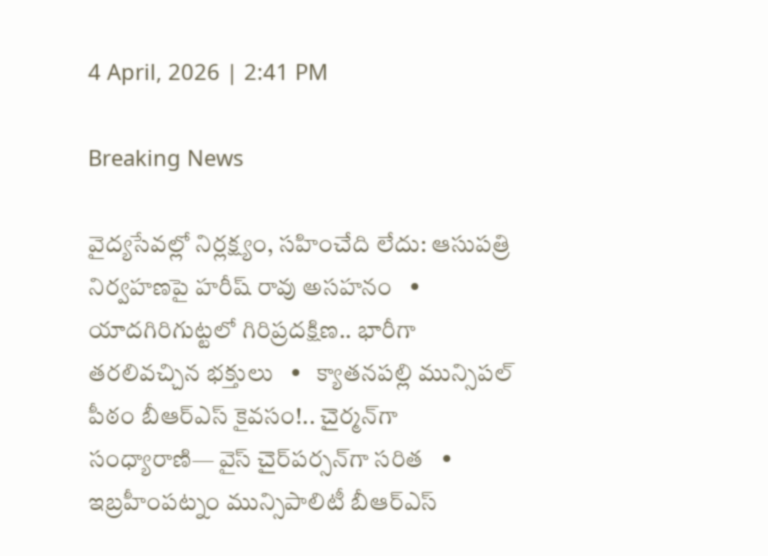4 April, 2026 | 2:41 PM

Breaking News

వైద్యసేవల్లో నిర్లక్ష్యం, సహించేది లేదు: ఆసుపత్రి నిర్వహణపై హరీష్ రావు అసహనం   •   యాదగిరిగుట్టలో గిరిప్రదక్షిణ.. భారీగా తరలివచ్చిన భక్తులు   •   క్యాతనపల్లి మున్సిపల్ పీఠం బీఆర్ఎస్ కైవసం!.. చైర్మన్‌గా సంధ్యారాణి— వైస్‌ చైర్‌పర్సన్‌గా సరిత   •   ఇబ్రహీంపట్నం మున్సిపాలిటీ బీఆర్ఎస్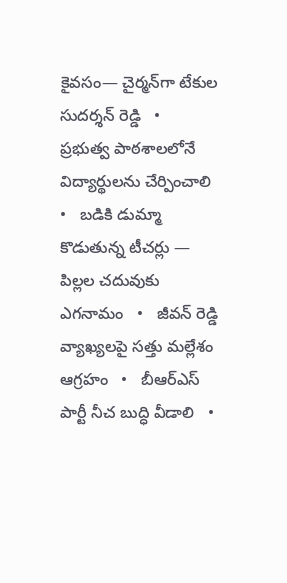కైవసం— చైర్మన్‌గా టేకుల సుదర్శన్ రెడ్డి   •   ప్రభుత్వ పాఠశాలలోనే విద్యార్థులను చేర్పించాలి   •   బడికి డుమ్మా కొడుతున్న టీచర్లు — పిల్లల చదువుకు ఎగనామం   •   జీవన్ రెడ్డి వ్యాఖ్యలపై సత్తు మల్లేశం ఆగ్రహం   •   బీఆర్ఎస్ పార్టీ నీచ బుద్ధి వీడాలి   •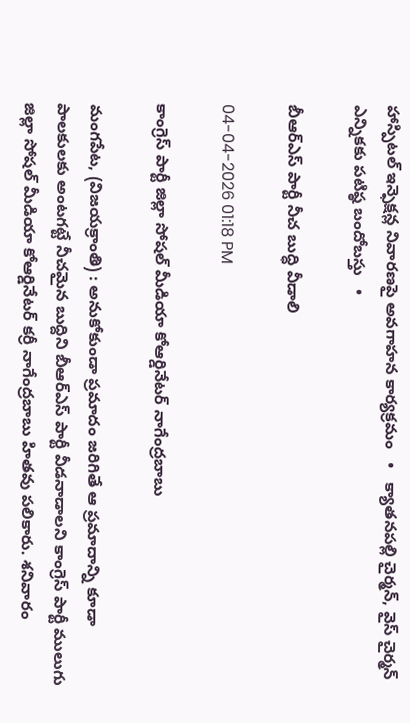హాస్పిటల్ ఇన్ఫెక్షన్ల నివారణపై అవగాహన కార్యక్రమం   •   క్యాతనపల్లి చైర్మన్, వైస్ చైర్మన్ ఎన్నికకు పటిష్ఠ బందోబస్తు   •

బీఆర్ఎస్ పార్టీ నీచ బుద్ధి వీడాలి

04-04-2026 01:18 PM

కాంగ్రెస్ పార్టీ జిల్లా సోషల్ మీడియా కోఆర్డినేటర్ నాగేంద్రబాబు

మంగపేట, (విజయక్రాంతి) : అనుకోకుండా ప్రమాదం జరిగితే ఆ ప్రమాదాన్ని కూడా పాలకులకు అంటగట్టే నీచమైన బుద్దిని బీఆర్ఎస్ పార్టీ వీడనాడాలని కాంగ్రెస్ పార్టీ ములుగు జిల్లా సోషల్ మీడియా కోఆర్డినేటర్ కర్రీ నాగేంద్రబాబు హితవు పలికారు. శనివారం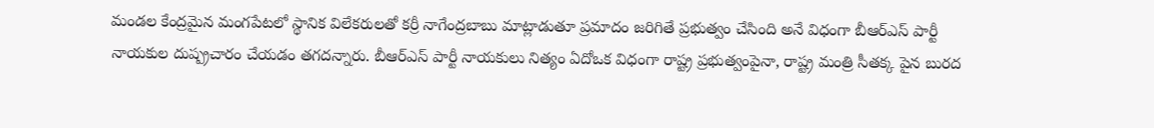మండల కేంద్రమైన మంగపేటలో స్థానిక విలేకరులతో కర్రీ నాగేంద్రబాబు మాట్లాడుతూ ప్రమాదం జరిగితే ప్రభుత్వం చేసింది అనే విధంగా బీఆర్ఎస్ పార్టీ నాయకుల దుష్ప్రచారం చేయడం తగదన్నారు. బీఆర్ఎస్ పార్టీ నాయకులు నిత్యం ఏదోఒక విధంగా రాష్ట్ర ప్రభుత్వంపైనా, రాష్ట్ర మంత్రి సీతక్క పైన బురద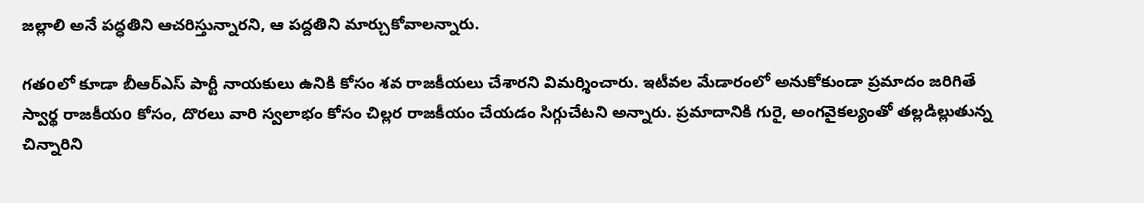జల్లాలి అనే పద్ధతిని ఆచరిస్తున్నారని, ఆ పద్దతిని మార్చుకోవాలన్నారు.

గతoలో కూడా బీఆర్ఎస్ పార్టీ నాయకులు ఉనికి కోసం శవ రాజకీయలు చేశారని విమర్శించారు. ఇటీవల మేడారంలో అనుకోకుండా ప్రమాదం జరిగితే స్వార్థ రాజకీయo కోసం, దొరలు వారి స్వలాభం కోసం చిల్లర రాజకీయం చేయడం సిగ్గుచేటని అన్నారు. ప్రమాదానికి గురై, అంగవైకల్యంతో తల్లడిల్లుతున్న చిన్నారిని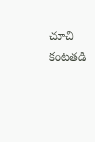చూచి కంటతడి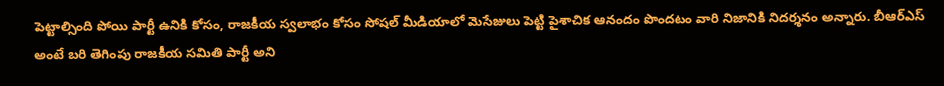పెట్టాల్సింది పోయి పార్టీ ఉనికి కోసం, రాజకీయ స్వలాభం కోసం సోషల్ మీడియాలో మెసేజులు పెట్టి పైశాచిక ఆనందం పొందటం వారి నిజానికి నిదర్శనం అన్నారు. బీఆర్ఎస్ అంటే బరి తెగింపు రాజకీయ సమితి పార్టీ అని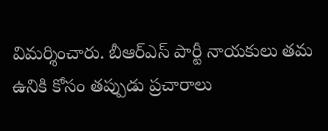విమర్శించారు. బీఆర్ఎస్ పార్టీ నాయకులు తమ ఉనికి కోసం తప్పుడు ప్రచారాలు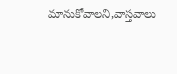మానుకోవాలని,వాస్తవాలు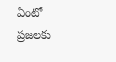ఏంటో ప్రజలకు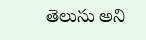తెలుసు అని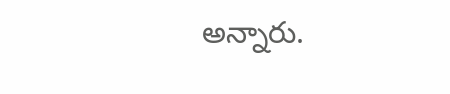అన్నారు.